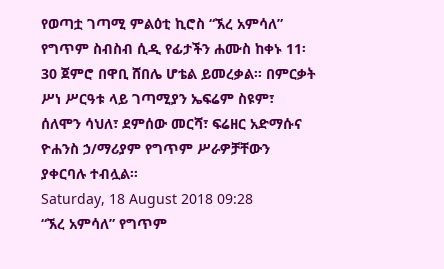የወጣቷ ገጣሚ ምልዕቲ ኪሮስ “ኧረ አምሳለ” የግጥም ስብስብ ሲዲ የፊታችን ሐሙስ ከቀኑ 11፡30 ጀምሮ በዋቢ ሸበሌ ሆቴል ይመረቃል፡፡ በምርቃት ሥነ ሥርዓቱ ላይ ገጣሚያን ኤፍሬም ስዩም፣ ሰለሞን ሳህለ፣ ደምሰው መርሻ፣ ፍሬዘር አድማሱና ዮሐንስ ኃ/ማሪያም የግጥም ሥራዎቻቸውን ያቀርባሉ ተብሏል፡፡
Saturday, 18 August 2018 09:28
“ኧረ አምሳለ” የግጥም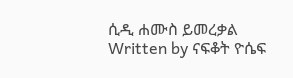ሲዲ ሐሙስ ይመረቃል
Written by ናፍቆት ዮሴፍ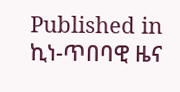Published in
ኪነ-ጥበባዊ ዜና